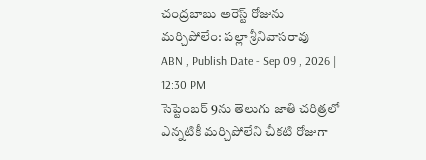చంద్రబాబు అరెస్ట్ రోజును మర్చిపోలేం: పల్లా శ్రీనివాసరావు
ABN , Publish Date - Sep 09 , 2026 | 12:30 PM
సెప్టెంబర్ 9ను తెలుగు జాతి చరిత్రలో ఎన్నటికీ మర్చిపోలేని చీకటి రోజుగా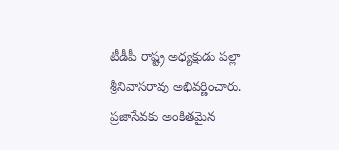టీడీపీ రాష్ట్ర అధ్యక్షుడు పల్లా శ్రీనివాసరావు అభివర్ణించారు. ప్రజాసేవకు అంకితమైన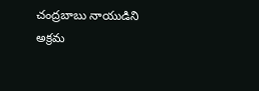చంద్రబాబు నాయుడిని అక్రమ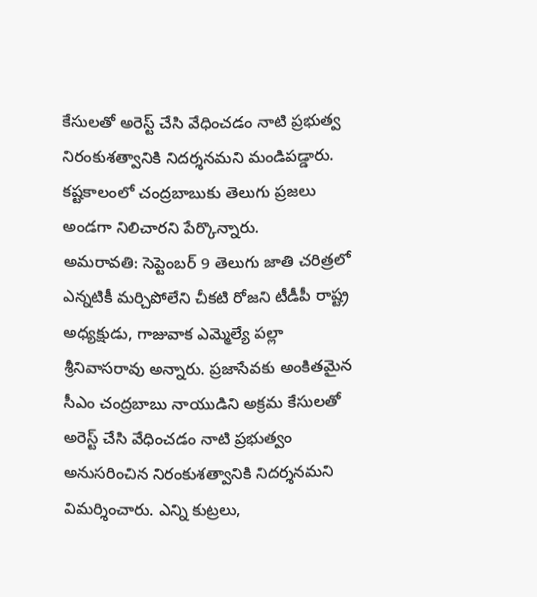కేసులతో అరెస్ట్ చేసి వేధించడం నాటి ప్రభుత్వ నిరంకుశత్వానికి నిదర్శనమని మండిపడ్డారు. కష్టకాలంలో చంద్రబాబుకు తెలుగు ప్రజలు అండగా నిలిచారని పేర్కొన్నారు.
అమరావతి: సెప్టెంబర్ 9 తెలుగు జాతి చరిత్రలో ఎన్నటికీ మర్చిపోలేని చీకటి రోజని టీడీపీ రాష్ట్ర అధ్యక్షుడు, గాజువాక ఎమ్మెల్యే పల్లా శ్రీనివాసరావు అన్నారు. ప్రజాసేవకు అంకితమైన సీఎం చంద్రబాబు నాయుడిని అక్రమ కేసులతో అరెస్ట్ చేసి వేధించడం నాటి ప్రభుత్వం అనుసరించిన నిరంకుశత్వానికి నిదర్శనమని విమర్శించారు. ఎన్ని కుట్రలు,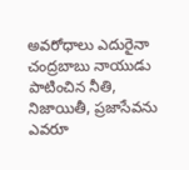అవరోధాలు ఎదురైనా చంద్రబాబు నాయుడు పాటించిన నీతి, నిజాయితీ, ప్రజాసేవను ఎవరూ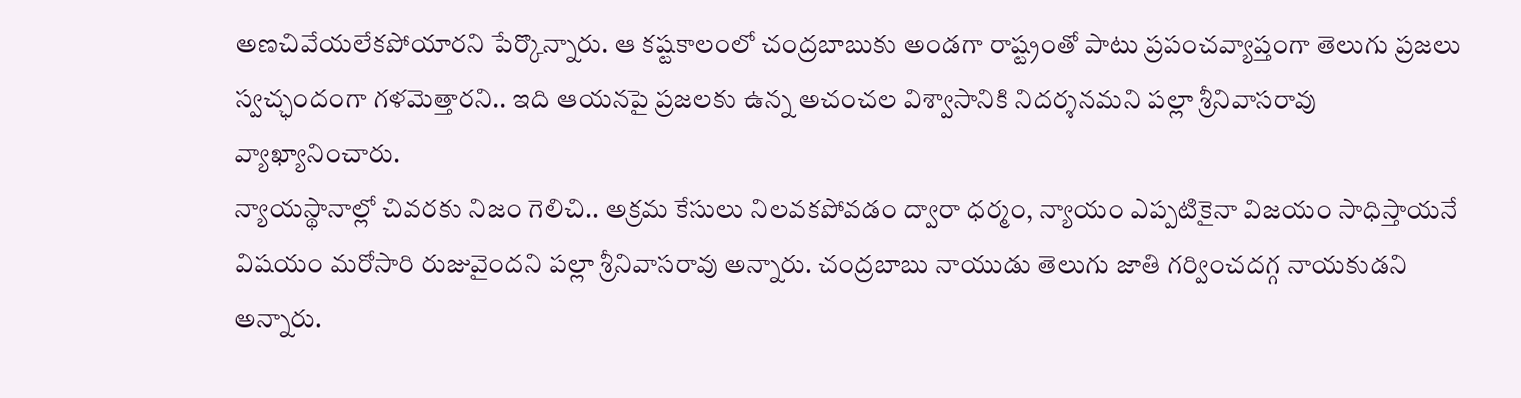అణచివేయలేకపోయారని పేర్కొన్నారు. ఆ కష్టకాలంలో చంద్రబాబుకు అండగా రాష్ట్రంతో పాటు ప్రపంచవ్యాప్తంగా తెలుగు ప్రజలు స్వచ్ఛందంగా గళమెత్తారని.. ఇది ఆయనపై ప్రజలకు ఉన్న అచంచల విశ్వాసానికి నిదర్శనమని పల్లా శ్రీనివాసరావు వ్యాఖ్యానించారు.
న్యాయస్థానాల్లో చివరకు నిజం గెలిచి.. అక్రమ కేసులు నిలవకపోవడం ద్వారా ధర్మం, న్యాయం ఎప్పటికైనా విజయం సాధిస్తాయనే విషయం మరోసారి రుజువైందని పల్లా శ్రీనివాసరావు అన్నారు. చంద్రబాబు నాయుడు తెలుగు జాతి గర్వించదగ్గ నాయకుడని అన్నారు.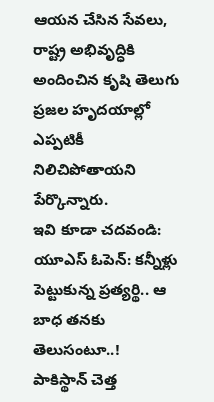ఆయన చేసిన సేవలు, రాష్ట్ర అభివృద్ధికి అందించిన కృషి తెలుగు ప్రజల హృదయాల్లో ఎప్పటికీ నిలిచిపోతాయని పేర్కొన్నారు.
ఇవి కూడా చదవండి:
యూఎస్ ఓపెన్: కన్నీళ్లు పెట్టుకున్న ప్రత్యర్థి.. ఆ బాధ తనకు తెలుసంటూ..!
పాకిస్థాన్ చెత్త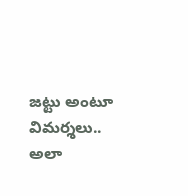జట్టు అంటూ విమర్శలు.. అలా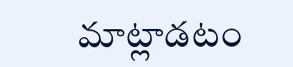మాట్లాడటం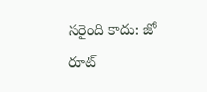సరైంది కాదు: జో రూట్